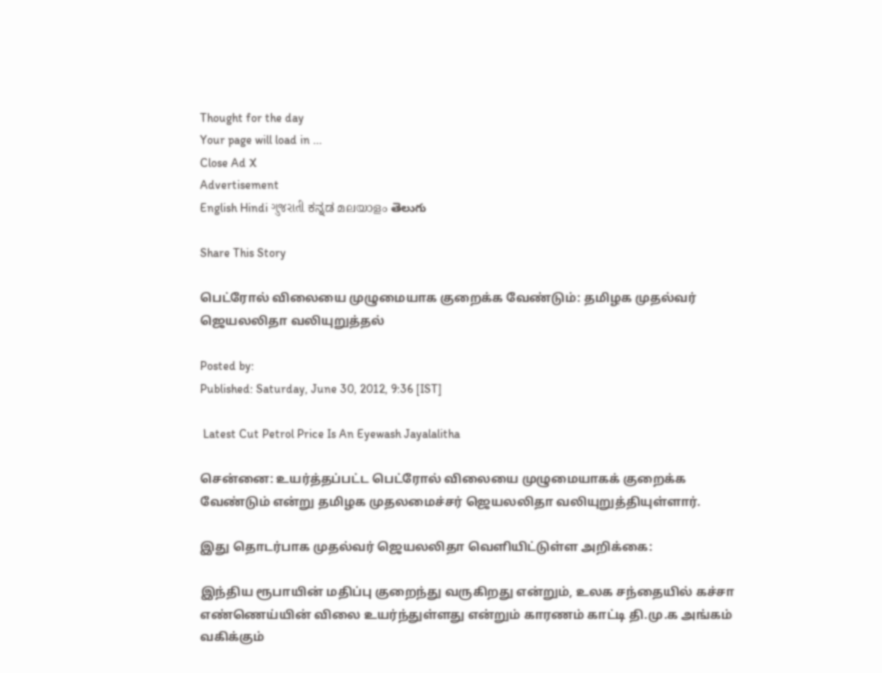Thought for the day
Your page will load in ...
Close Ad X
Advertisement
English Hindi ગુજરાતી ಕನ್ನಡ മലയാളം తెలుగు

Share This Story

பெட்ரோல் விலையை முழுமையாக குறைக்க வேண்டும்: தமிழக முதல்வர் ஜெயலலிதா வலியுறுத்தல்

Posted by:
Published: Saturday, June 30, 2012, 9:36 [IST]

 Latest Cut Petrol Price Is An Eyewash Jayalalitha

சென்னை: உயர்த்தப்பட்ட பெட்ரோல் விலையை முழுமையாகக் குறைக்க வேண்டும் என்று தமிழக முதலமைச்சர் ஜெயலலிதா வலியுறுத்தியுள்ளார்.

இது தொடர்பாக முதல்வர் ஜெயலலிதா வெளியிட்டுள்ள அறிக்கை:

இந்திய ரூபாயின் மதிப்பு குறைந்து வருகிறது என்றும், உலக சந்தையில் கச்சா எண்ணெய்யின் விலை உயர்ந்துள்ளது என்றும் காரணம் காட்டி தி.மு.க அங்கம் வகிக்கும்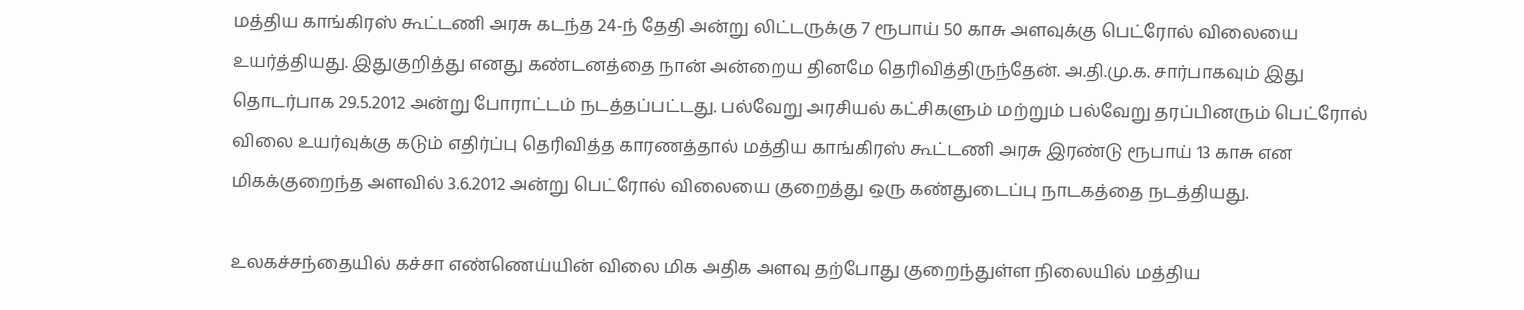மத்திய காங்கிரஸ் கூட்டணி அரசு கடந்த 24-ந் தேதி அன்று லிட்டருக்கு 7 ரூபாய் 50 காசு அளவுக்கு பெட்ரோல் விலையை உயர்த்தியது. இதுகுறித்து எனது கண்டனத்தை நான் அன்றைய தினமே தெரிவித்திருந்தேன். அ.தி.மு.க. சார்பாகவும் இது தொடர்பாக 29.5.2012 அன்று போராட்டம் நடத்தப்பட்டது. பல்வேறு அரசியல் கட்சிகளும் மற்றும் பல்வேறு தரப்பினரும் பெட்ரோல் விலை உயர்வுக்கு கடும் எதிர்ப்பு தெரிவித்த காரணத்தால் மத்திய காங்கிரஸ் கூட்டணி அரசு இரண்டு ரூபாய் 13 காசு என மிகக்குறைந்த அளவில் 3.6.2012 அன்று பெட்ரோல் விலையை குறைத்து ஒரு கண்துடைப்பு நாடகத்தை நடத்தியது.

உலகச்சந்தையில் கச்சா எண்ணெய்யின் விலை மிக அதிக அளவு தற்போது குறைந்துள்ள நிலையில் மத்திய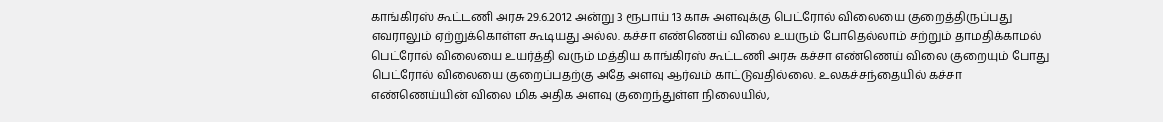காங்கிரஸ் கூட்டணி அரசு 29.6.2012 அன்று 3 ரூபாய் 13 காசு அளவுக்கு பெட்ரோல் விலையை குறைத்திருப்பது எவராலும் ஏற்றுக்கொள்ள கூடியது அல்ல. கச்சா எண்ணெய் விலை உயரும் போதெல்லாம் சற்றும் தாமதிக்காமல் பெட்ரோல் விலையை உயர்த்தி வரும் மத்திய காங்கிரஸ் கூட்டணி அரசு கச்சா எண்ணெய் விலை குறையும் போது பெட்ரோல் விலையை குறைப்பதற்கு அதே அளவு ஆர்வம் காட்டுவதில்லை. உலகச்சந்தையில் கச்சா எண்ணெய்யின் விலை மிக அதிக அளவு குறைந்துள்ள நிலையில்,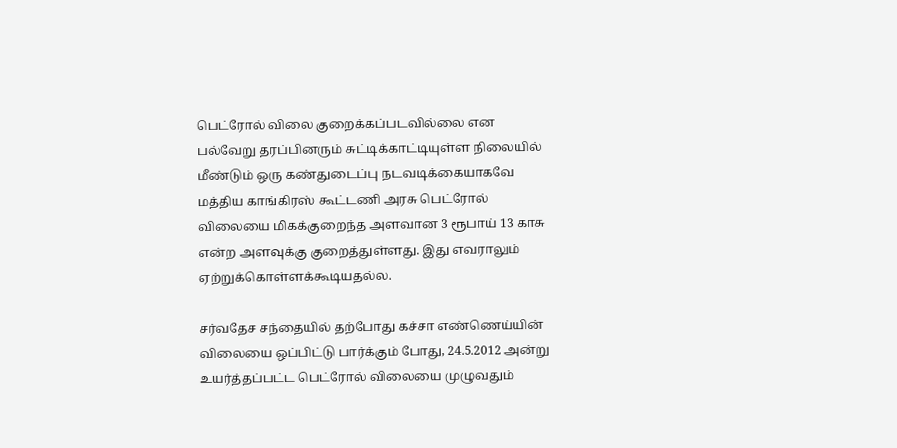பெட்ரோல் விலை குறைக்கப்படவில்லை என பல்வேறு தரப்பினரும் சுட்டிக்காட்டியுள்ள நிலையில் மீண்டும் ஒரு கண்துடைப்பு நடவடிக்கையாகவே மத்திய காங்கிரஸ் கூட்டணி அரசு பெட்ரோல் விலையை மிகக்குறைந்த அளவான 3 ரூபாய் 13 காசு என்ற அளவுக்கு குறைத்துள்ளது. இது எவராலும் ஏற்றுக்கொள்ளக்கூடியதல்ல.

சர்வதேச சந்தையில் தற்போது கச்சா எண்ணெய்யின் விலையை ஒப்பிட்டு பார்க்கும் போது, 24.5.2012 அன்று உயர்த்தப்பட்ட பெட்ரோல் விலையை முழுவதும்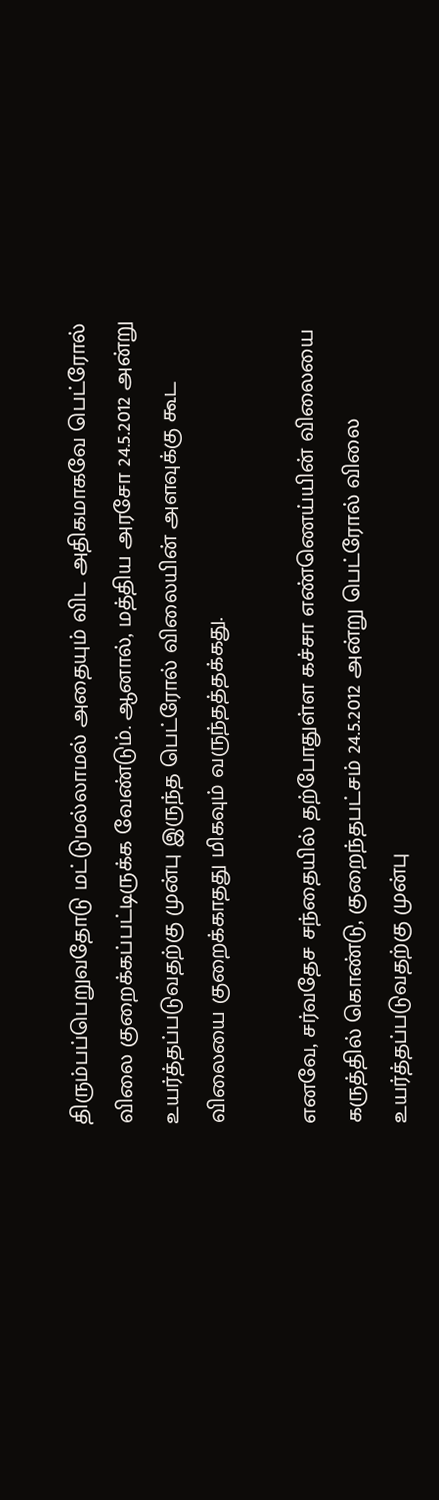திரும்பப்பெறுவதோடு மட்டுமல்லாமல் அதையும் விட அதிகமாகவே பெட்ரோல் விலை குறைக்கப்பட்டிருக்க வேண்டும். ஆனால், மத்திய அரசோ 24.5.2012 அன்று உயர்த்தப்படுவதற்கு முன்பு இருந்த பெட்ரோல் விலையின் அளவுக்கு கூட விலையை குறைக்காதது மிகவும் வருந்தத்தக்கது.

எனவே, சர்வதேச சந்தையில் தற்போதுள்ள கச்சா எண்ணெய்யின் விலையை கருத்தில் கொண்டு, குறைந்தபட்சம் 24.5.2012 அன்று பெட்ரோல் விலை உயர்த்தப்படுவதற்கு முன்பு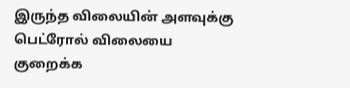இருந்த விலையின் அளவுக்கு பெட்ரோல் விலையை குறைக்க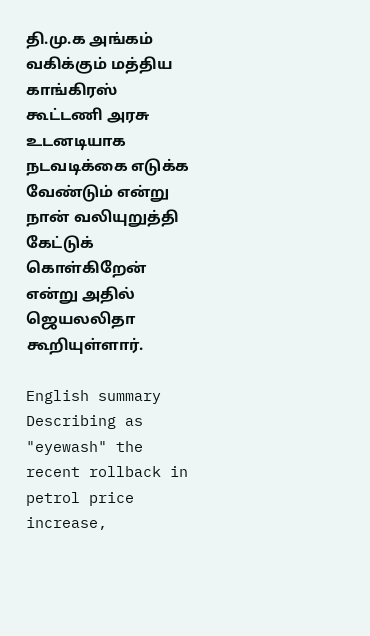தி.மு.க அங்கம் வகிக்கும் மத்திய காங்கிரஸ் கூட்டணி அரசு உடனடியாக நடவடிக்கை எடுக்க வேண்டும் என்று நான் வலியுறுத்தி கேட்டுக் கொள்கிறேன் என்று அதில் ஜெயலலிதா கூறியுள்ளார்.

English summary
Describing as "eyewash" the recent rollback in petrol price increase,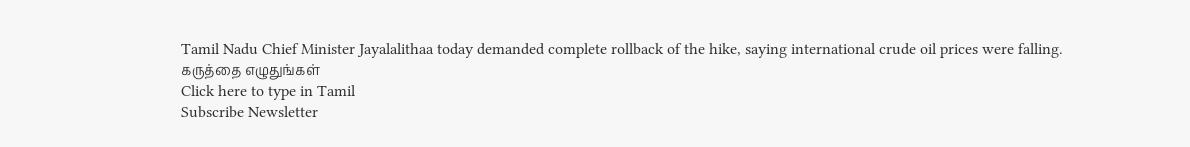Tamil Nadu Chief Minister Jayalalithaa today demanded complete rollback of the hike, saying international crude oil prices were falling.
கருத்தை எழுதுங்கள்
Click here to type in Tamil
Subscribe Newsletter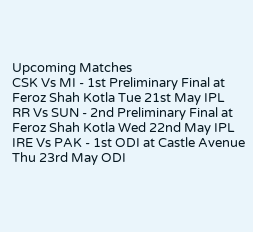Upcoming Matches
CSK Vs MI - 1st Preliminary Final at Feroz Shah Kotla Tue 21st May IPL
RR Vs SUN - 2nd Preliminary Final at Feroz Shah Kotla Wed 22nd May IPL
IRE Vs PAK - 1st ODI at Castle Avenue Thu 23rd May ODI